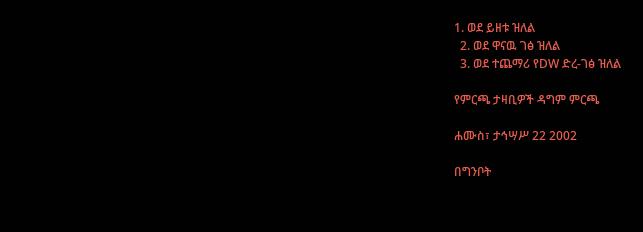1. ወደ ይዘቱ ዝለል
  2. ወደ ዋናዉ ገፅ ዝለል
  3. ወደ ተጨማሪ የDW ድረ-ገፅ ዝለል

የምርጫ ታዛቢዎች ዳግም ምርጫ

ሐሙስ፣ ታኅሣሥ 22 2002

በግንቦት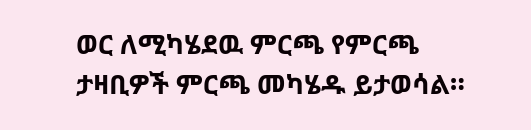ወር ለሚካሄደዉ ምርጫ የምርጫ ታዛቢዎች ምርጫ መካሄዱ ይታወሳል።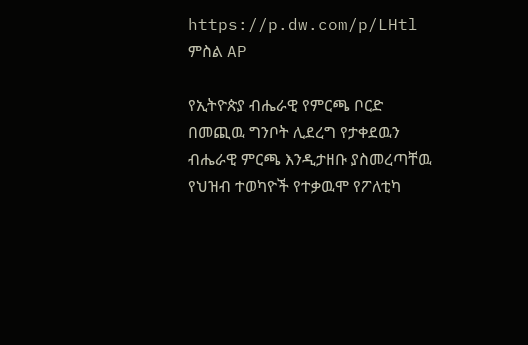https://p.dw.com/p/LHtl
ምስል AP

የኢትዮጵያ ብሔራዊ የምርጫ ቦርድ በመጪዉ ግንቦት ሊደረግ የታቀደዉን ብሔራዊ ምርጫ እንዲታዘቡ ያስመረጣቸዉ የህዝብ ተወካዮች የተቃዉሞ የፖለቲካ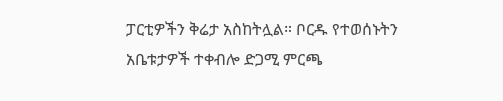ፓርቲዎችን ቅሬታ አስከትሏል። ቦርዱ የተወሰኑትን አቤቱታዎች ተቀብሎ ድጋሚ ምርጫ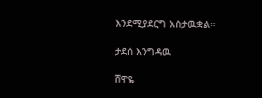እንደሚያደርግ አስታዉቋል።

ታደሰ እንግዳዉ

ሸዋዬ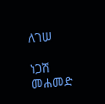ለገሠ

ነጋሽ መሐመድ